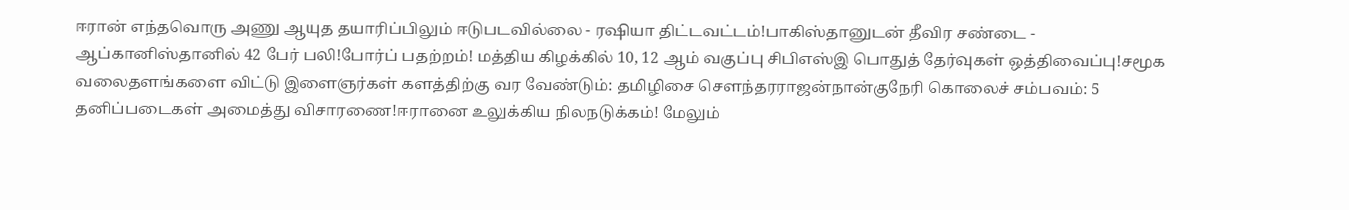ஈரான் எந்தவொரு அணு ஆயுத தயாரிப்பிலும் ஈடுபடவில்லை - ரஷியா திட்டவட்டம்!பாகிஸ்தானுடன் தீவிர சண்டை - ஆப்கானிஸ்தானில் 42 பேர் பலி!போர்ப் பதற்றம்! மத்திய கிழக்கில் 10, 12 ஆம் வகுப்பு சிபிஎஸ்இ பொதுத் தேர்வுகள் ஒத்திவைப்பு!சமூக வலைதளங்களை விட்டு இளைஞர்கள் களத்திற்கு வர வேண்டும்: தமிழிசை செளந்தரராஜன்நான்குநேரி கொலைச் சம்பவம்: 5 தனிப்படைகள் அமைத்து விசாரணை!ஈரானை உலுக்கிய நிலநடுக்கம்! மேலும்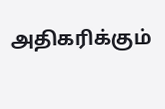அதிகரிக்கும்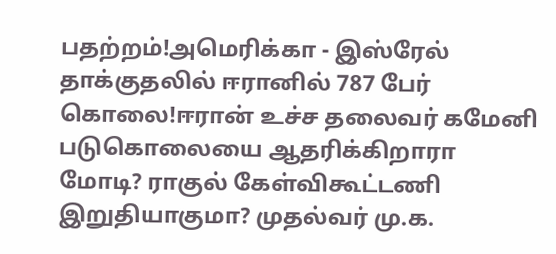பதற்றம்!அமெரிக்கா - இஸ்ரேல் தாக்குதலில் ஈரானில் 787 பேர் கொலை!ஈரான் உச்ச தலைவர் கமேனி படுகொலையை ஆதரிக்கிறாரா மோடி? ராகுல் கேள்விகூட்டணி இறுதியாகுமா? முதல்வர் மு.க.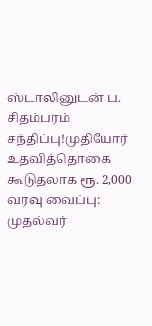ஸ்டாலினுடன் ப. சிதம்பரம் சந்திப்பு!முதியோர் உதவித்தொகை கூடுதலாக ரூ. 2,000 வரவு வைப்பு: முதல்வர்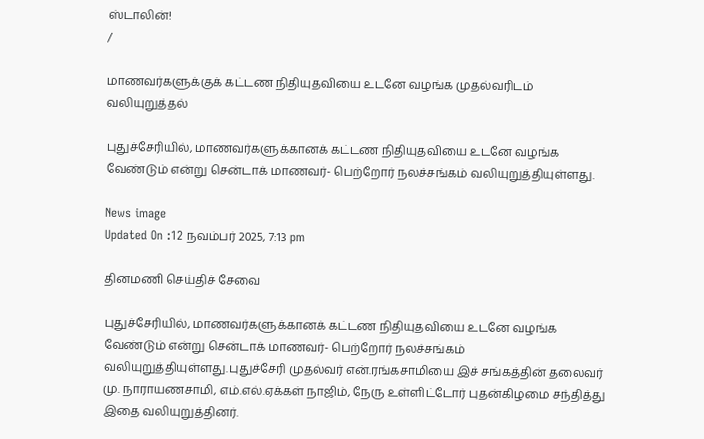ஸ்டாலின்!
/

மாணவர்களுக்குக் கட்டண நிதியுதவியை உடனே வழங்க முதல்வரிடம் வலியுறுத்தல்

புதுச்சேரியில், மாணவர்களுக்கானக் கட்டண நிதியுதவியை உடனே வழங்க வேண்டும் என்று சென்டாக் மாணவர்- பெற்றோர் நலச்சங்கம் வலியுறுத்தியுள்ளது.

News image
Updated On :12 நவம்பர் 2025, 7:13 pm

தினமணி செய்திச் சேவை

புதுச்சேரியில், மாணவர்களுக்கானக் கட்டண நிதியுதவியை உடனே வழங்க வேண்டும் என்று சென்டாக் மாணவர்- பெற்றோர் நலச்சங்கம் வலியுறுத்தியுள்ளது.புதுச்சேரி முதல்வர் என்.ரங்கசாமியை இச் சங்கத்தின் தலைவர் மு. நாராயணசாமி, எம்.எல்.ஏக்கள் நாஜிம், நேரு உள்ளிட்டோர் புதன்கிழமை சந்தித்து இதை வலியுறுத்தினர்.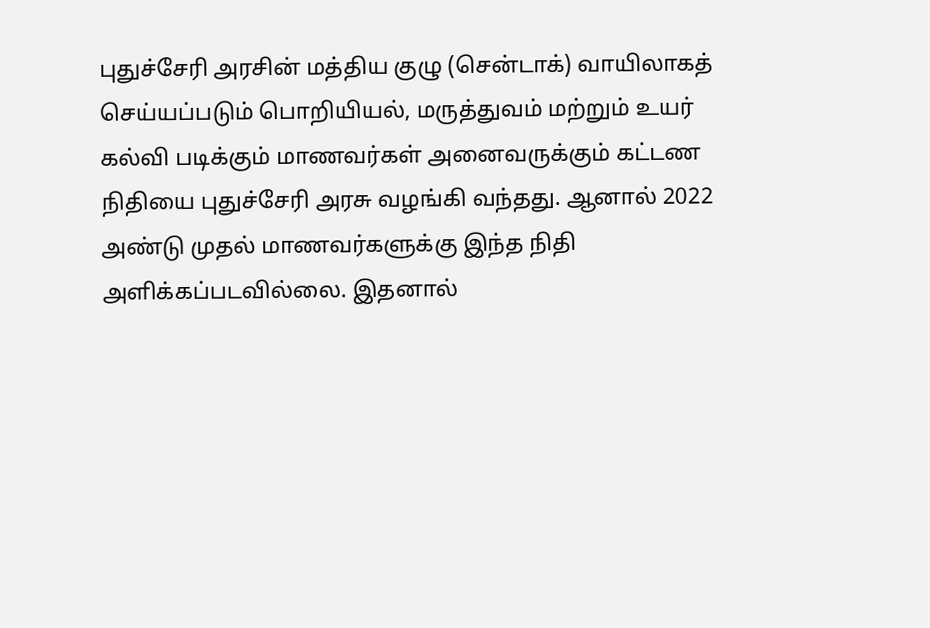புதுச்சேரி அரசின் மத்திய குழு (சென்டாக்) வாயிலாகத் செய்யப்படும் பொறியியல், மருத்துவம் மற்றும் உயர் கல்வி படிக்கும் மாணவர்கள் அனைவருக்கும் கட்டண நிதியை புதுச்சேரி அரசு வழங்கி வந்தது. ஆனால் 2022 அண்டு முதல் மாணவர்களுக்கு இந்த நிதி அளிக்கப்படவில்லை. இதனால்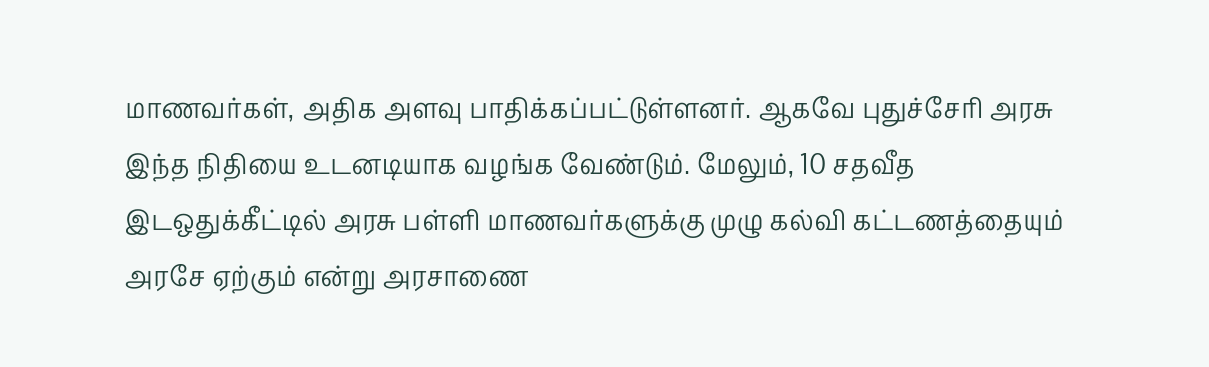மாணவர்கள், அதிக அளவு பாதிக்கப்பட்டுள்ளனர். ஆகவே புதுச்சேரி அரசு இந்த நிதியை உடனடியாக வழங்க வேண்டும். மேலும், 10 சதவீத இடஒதுக்கீட்டில் அரசு பள்ளி மாணவர்களுக்கு முழு கல்வி கட்டணத்தையும் அரசே ஏற்கும் என்று அரசாணை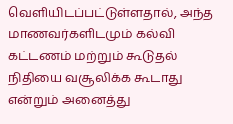வெளியிடப்பட்டுள்ளதால், அந்த மாணவர்களிடமும் கல்வி கட்டணம் மற்றும் கூடுதல் நிதியை வசூலிக்க கூடாது என்றும் அனைத்து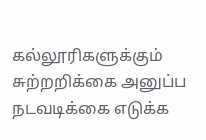கல்லூரிகளுக்கும் சுற்றறிக்கை அனுப்ப நடவடிக்கை எடுக்க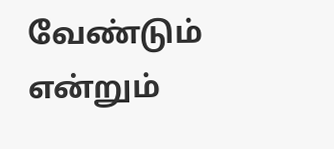வேண்டும் என்றும்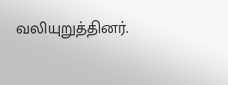வலியுறுத்தினர்.